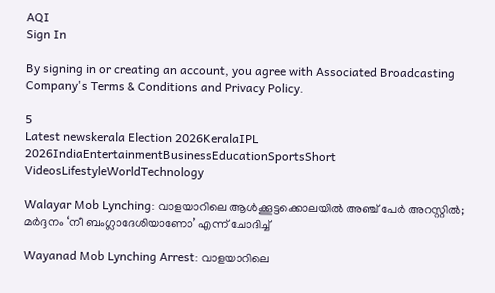AQI
Sign In

By signing in or creating an account, you agree with Associated Broadcasting Company's Terms & Conditions and Privacy Policy.

5
Latest newskerala Election 2026KeralaIPL 2026IndiaEntertainmentBusinessEducationSportsShort VideosLifestyleWorldTechnology

Walayar Mob Lynching: വാളയാറിലെ ആൾക്കൂട്ടക്കൊലയിൽ അഞ്ച് പേർ അറസ്റ്റിൽ; മർദ്ദനം ‘നീ ബംഗ്ലാദേശിയാണോ’ എന്ന് ചോദിച്ച്

Wayanad Mob Lynching Arrest: വാളയാറിലെ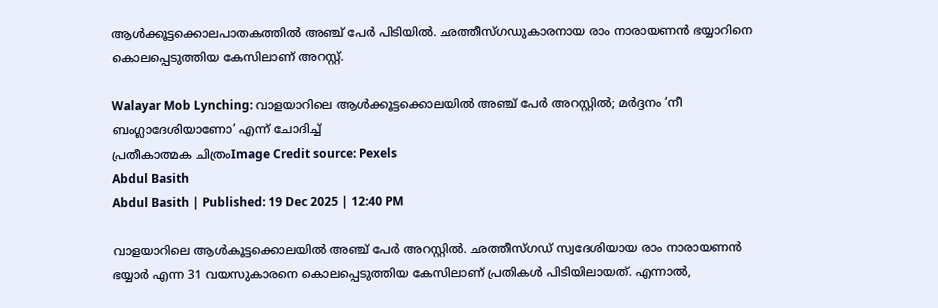ആൾക്കൂട്ടക്കൊലപാതകത്തിൽ അഞ്ച് പേർ പിടിയിൽ. ഛത്തീസ്ഗഡുകാരനായ രാം നാരായണൻ ഭയ്യാറിനെ കൊലപ്പെടുത്തിയ കേസിലാണ് അറസ്റ്റ്.

Walayar Mob Lynching: വാളയാറിലെ ആൾക്കൂട്ടക്കൊലയിൽ അഞ്ച് പേർ അറസ്റ്റിൽ; മർദ്ദനം ‘നീ ബംഗ്ലാദേശിയാണോ’ എന്ന് ചോദിച്ച്
പ്രതീകാത്മക ചിത്രംImage Credit source: Pexels
Abdul Basith
Abdul Basith | Published: 19 Dec 2025 | 12:40 PM

വാളയാറിലെ ആൾകൂട്ടക്കൊലയിൽ അഞ്ച് പേർ അറസ്റ്റിൽ. ഛത്തീസ്ഗഡ് സ്വദേശിയായ രാം നാരായണൻ ഭയ്യാർ എന്ന 31 വയസുകാരനെ കൊലപ്പെടുത്തിയ കേസിലാണ് പ്രതികൾ പിടിയിലായത്. എന്നാൽ,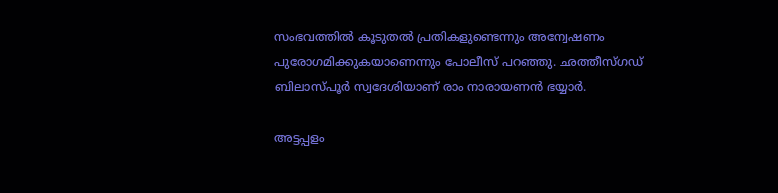സംഭവത്തിൽ കൂടുതൽ പ്രതികളുണ്ടെന്നും അന്വേഷണം പുരോഗമിക്കുകയാണെന്നും പോലീസ് പറഞ്ഞു. ഛത്തീസ്ഗഡ് ബിലാസ്പൂർ സ്വദേശിയാണ് രാം നാരായണൻ ഭയ്യാർ.

അട്ടപ്പളം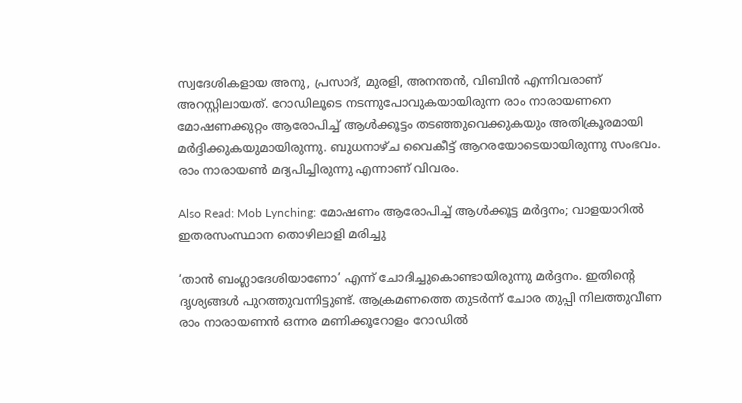സ്വദേശികളായ അനു, പ്രസാദ്, മുരളി, അനന്തൻ, വിബിൻ എന്നിവരാണ് അറസ്റ്റിലായത്. റോഡിലൂടെ നടന്നുപോവുകയായിരുന്ന രാം നാരായണനെ മോഷണക്കുറ്റം ആരോപിച്ച് ആൾക്കൂട്ടം തടഞ്ഞുവെക്കുകയും അതിക്രൂരമായി മർദ്ദിക്കുകയുമായിരുന്നു. ബുധനാഴ്‌ച വൈകീട്ട് ആറരയോടെയായിരുന്നു സംഭവം. രാം നാരായൺ മദ്യപിച്ചിരുന്നു എന്നാണ് വിവരം.

Also Read: Mob Lynching: മോഷണം ആരോപിച്ച് ആൾക്കൂട്ട മർദ്ദനം; വാളയാറിൽ ഇതരസംസ്ഥാന തൊഴിലാളി മരിച്ചു

‘താൻ ബംഗ്ലാദേശിയാണോ’ എന്ന് ചോദിച്ചുകൊണ്ടായിരുന്നു മർദ്ദനം. ഇതിൻ്റെ ദൃശ്യങ്ങൾ പുറത്തുവന്നിട്ടുണ്ട്. ആക്രമണത്തെ തുടർന്ന് ചോര തുപ്പി നിലത്തുവീണ രാം നാരായണൻ ഒന്നര മണിക്കൂറോളം റോഡിൽ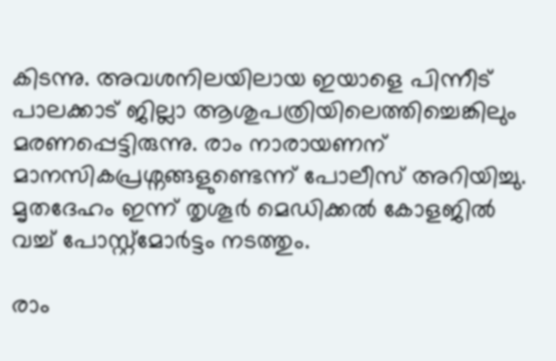കിടന്നു. അവശനിലയിലായ ഇയാളെ പിന്നീട് പാലക്കാട് ജില്ലാ ആശുപത്രിയിലെത്തിച്ചെങ്കിലും മരണപ്പെട്ടിരുന്നു. രാം നാരായണന് മാനസികപ്രശ്നങ്ങളുണ്ടെന്ന് പോലീസ് അറിയിച്ചു. മൃതദേഹം ഇന്ന് തൃശൂർ മെഡിക്കൽ കോളജിൽ വച്ച് പോസ്റ്റ്മോർട്ടം നടത്തും.

രാം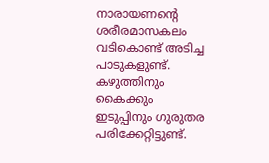നാരായണൻ്റെ ശരീരമാസകലം വടികൊണ്ട് അടിച്ച പാടുകളുണ്ട്. കഴുത്തിനും കൈക്കും ഇടുപ്പിനും ഗുരുതര പരിക്കേറ്റിട്ടുണ്ട്.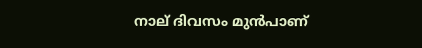നാല് ദിവസം മുൻപാണ്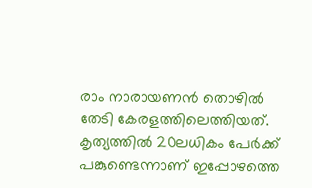രാം നാരായണൻ തൊഴിൽ തേടി കേരളത്തിലെത്തിയത്. കൃത്യത്തിൽ 20ലധികം പേർക്ക് പങ്കുണ്ടെന്നാണ് ഇപ്പോഴത്തെ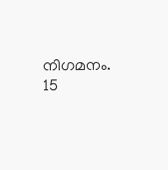നിഗമനം. 15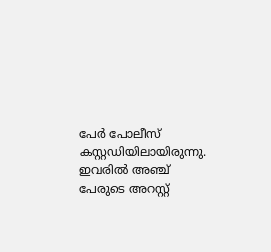പേർ പോലീസ് കസ്റ്റഡിയിലായിരുന്നു. ഇവരിൽ അഞ്ച് പേരുടെ അറസ്റ്റ്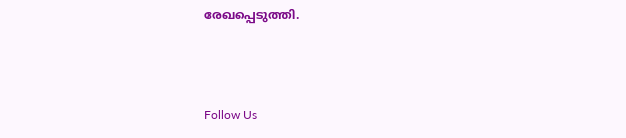രേഖപ്പെടുത്തി.



Follow Us